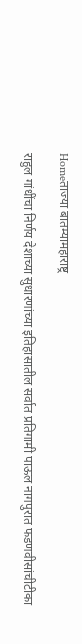Homeताज्या बातम्यामहाराष्ट्र

राहुल गांधींचा निर्णय देशाच्या सुधारणांच्या इतिहासातील सर्वात प्रतिगामी पाऊल नागपुरात फडणवीसांचीटीका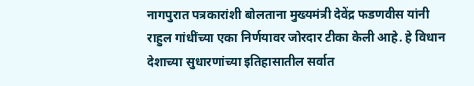नागपुरात पत्रकारांशी बोलताना मुख्यमंत्री देवेंद्र फडणवीस यांनी राहुल गांधींच्या एका निर्णयावर जोरदार टीका केली आहे. हे विधान देशाच्या सुधारणांच्या इतिहासातील सर्वात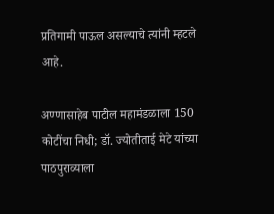प्रतिगामी पाऊल असल्याचे त्यांनी म्हटले आहे.

अण्णासाहेब पाटील महामंडळाला 150 कोटींचा निधी; डॉ. ज्योतीताई मेटे यांच्या पाठपुराव्याला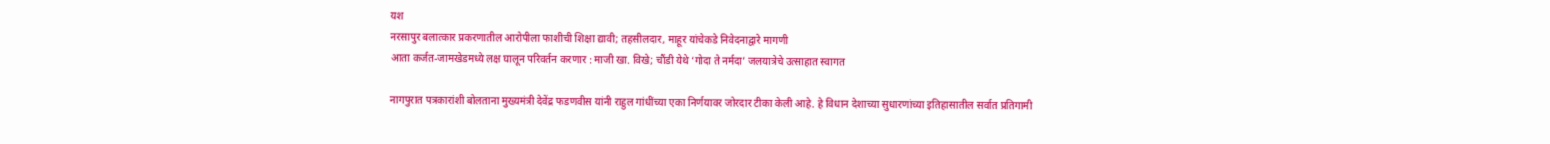यश
नरसापुर बलात्कार प्रकरणातील आरोपीला फाशीची शिक्षा द्यावी; तहसीलदार, माहूर यांचेकडे निवेदनाद्वारे मागणी
आता कर्जत-जामखेडमध्ये लक्ष घालून परिवर्तन करणार : माजी खा. विखे; चौंडी येथे ‘गोदा ते नर्मदा’ जलयात्रेचे उत्साहात स्वागत

नागपुरात पत्रकारांशी बोलताना मुख्यमंत्री देवेंद्र फडणवीस यांनी राहुल गांधींच्या एका निर्णयावर जोरदार टीका केली आहे. हे विधान देशाच्या सुधारणांच्या इतिहासातील सर्वात प्रतिगामी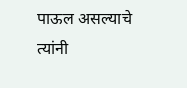पाऊल असल्याचे त्यांनी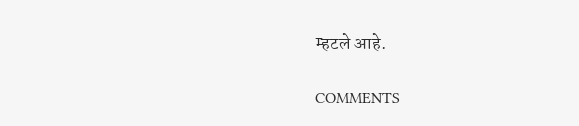म्हटले आहे.

COMMENTS